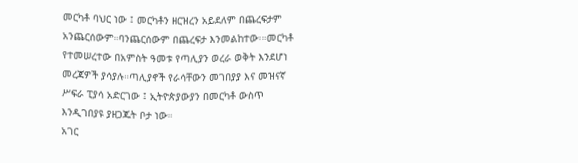መርካቶ ባህር ነው ፤ መርካቶን ዘርዝረን አይደለም በጨረፍታም አንጨርሰውም።ባንጨርሰውም በጨረፍታ እንመልከተው፡።መርካቶ የተመሠረተው በአምስት ዓመቱ የጣሊያን ወረራ ወቅት እንደሆነ መረጃዎች ያሳያሉ።ጣሊያኖች የራሳቸውን መገበያያ እና መዝናኛ ሥፍራ ፒያሳ አድርገው ፤ ኢትዮጵያውያን በመርካቶ ውስጥ እንዲገበያዩ ያዘጋጁት ቦታ ነው።
አገር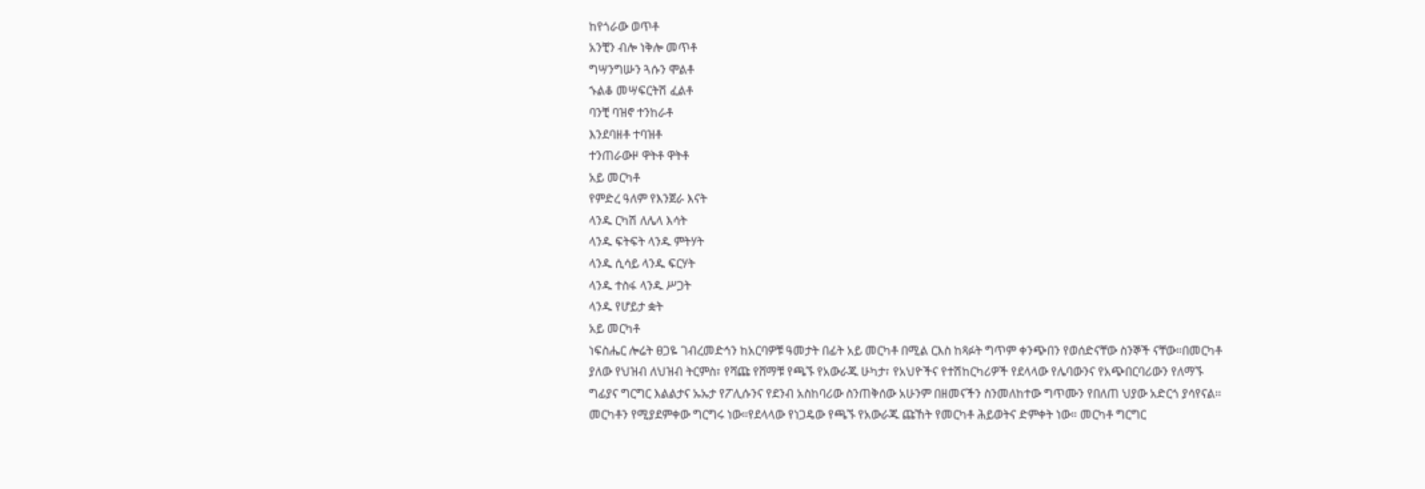ከየጎራው ወጥቶ
አንቺን ብሎ ነቅሎ መጥቶ
ግሣንግሡን ጓሱን ሞልቶ
ኁልቆ መሣፍርትሽ ፈልቶ
ባንቺ ባዝኖ ተንከራቶ
እንደባዘቶ ተባዝቶ
ተንጠራውዞ ዋትቶ ዋትቶ
አይ መርካቶ
የምድረ ዓለም የእንጀራ እናት
ላንዱ ርካሽ ለሌላ እሳት
ላንዱ ፍትፍት ላንዱ ምትሃት
ላንዱ ሲሳይ ላንዱ ፍርሃት
ላንዱ ተስፋ ላንዱ ሥጋት
ላንዱ የሆይታ ቋት
አይ መርካቶ
ነፍስሔር ሎሬት ፀጋዬ ገብረመድኅን ከአርባዎቹ ዓመታት በፊት አይ መርካቶ በሚል ርእስ ከጻፉት ግጥም ቀንጭበን የወሰድናቸው ስንኞች ናቸው።በመርካቶ ያለው የህዝብ ለህዝብ ትርምስ፣ የሻጩ የሸማቹ የጫኙ የአውራጁ ሁካታ፣ የአህዮችና የተሽከርካሪዎች የደላላው የሌባውንና የአጭበርባሪውን የለማኙ ግፊያና ግርግር እልልታና ኡኡታ የፖሊሱንና የደንብ አስከባሪው ስንጠቅሰው አሁንም በዘመናችን ስንመለከተው ግጥሙን የበለጠ ህያው አድርጎ ያሳየናል፡፡
መርካቶን የሚያደምቀው ግርግሩ ነው።የደላላው የነጋዴው የጫኙ የአውራጁ ጩኸት የመርካቶ ሕይወትና ድምቀት ነው። መርካቶ ግርግር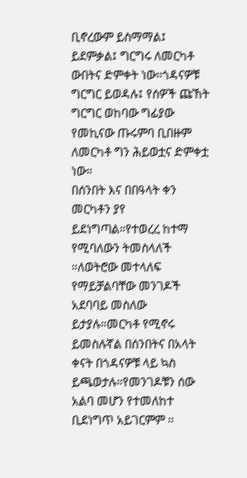ቢኖረውም ይስማማል፤ ይደምቃል፤ ግርግሩ ለመርካቶ ውበትና ድምቀት ነው።ጎዳናዎቹ ግርግር ይወዳሉ፤ የሰዎች ጩኸት ግርግር ወከባው ግፊያው የመኪናው ጡሩምባ ቢበዙም ለመርካቶ ግን ሕይወቷና ድምቀቷ ነው።
በሰንበት እና በበዓላት ቀን መርካቶን ያየ ይደነግጣል።የተወረረ ከተማ የሚባለውን ትመስላለች ።ለወትሮው መተላለፍ የማይቻልባቸው መንገዶች አደባባይ መስለው ይታያሉ።መርካቶ የሚኖሩ ይመስሉኛል በሰንበትና በአላት ቀናት በጎዳናዎቹ ላይ ኳስ ይጫወታሉ።የመንገዶቹን ሰው አልባ መሆን የተመለከተ ቢደነግጥ አይገርምም ፡፡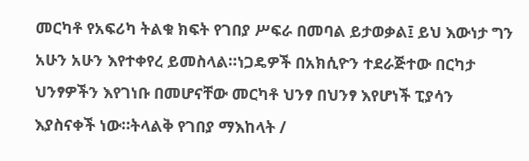መርካቶ የአፍሪካ ትልቁ ክፍት የገበያ ሥፍራ በመባል ይታወቃል፤ ይህ እውነታ ግን አሁን አሁን እየተቀየረ ይመስላል።ነጋዴዎች በአክሲዮን ተደራጅተው በርካታ ህንፃዎችን እየገነቡ በመሆናቸው መርካቶ ህንፃ በህንፃ እየሆነች ፒያሳን እያስናቀች ነው።ትላልቅ የገበያ ማእከላት /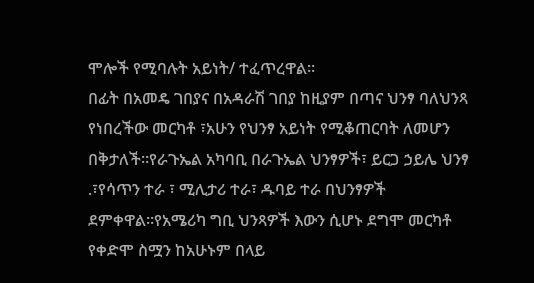ሞሎች የሚባሉት አይነት/ ተፈጥረዋል።
በፊት በአመዴ ገበያና በአዳራሽ ገበያ ከዚያም በጣና ህንፃ ባለህንጻ የነበረችው መርካቶ ፣አሁን የህንፃ አይነት የሚቆጠርባት ለመሆን በቅታለች።የራጉኤል አካባቢ በራጉኤል ህንፃዎች፣ ይርጋ ኃይሌ ህንፃ .፣የሳጥን ተራ ፣ ሚሊታሪ ተራ፣ ዱባይ ተራ በህንፃዎች ደምቀዋል።የአሜሪካ ግቢ ህንጻዎች እውን ሲሆኑ ደግሞ መርካቶ የቀድሞ ስሟን ከአሁኑም በላይ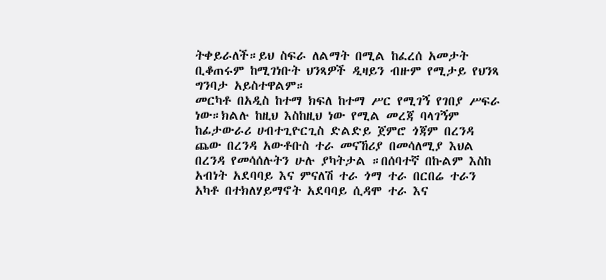ትቀይራለች።ይህ ስፍራ ለልማት በሚል ከፈረሰ አመታት ቢቆጠሩም ከሚገነቡት ህንጻዎች ዲዛይን ብዙም የሚታይ የህንጻ ግንባታ አይስተዋልም።
መርካቶ በአዲስ ከተማ ክፍለ ከተማ ሥር የሚገኝ የገበያ ሥፍራ ነው።ክልሉ ከዚህ እስከዚህ ነው የሚል መረጃ ባላገኝም ከፊታውራሪ ሀብተጊዮርጊስ ድልድይ ጀምሮ ጎጃም በረንዳ ጨው በረንዳ አውቶቡስ ተራ መናኸሪያ በመሳለሚያ እህል በረንዳ የመሳሰሉትን ሁሉ ያካትታል ።በሰባተኛ በኩልም እስከ አብነት አደባባይ እና ምናለሽ ተራ ጎማ ተራ በርበሬ ተራን አካቶ በተክለሃይማኖት አደባባይ ሲዳሞ ተራ እና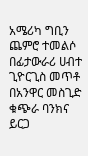አሜሪካ ግቢን ጨምሮ ተመልሶ በፊታውራሪ ሀብተ ጊዮርጊስ መጥቶ በአንዋር መስጊድ ቁጭራ ባንክና ይርጋ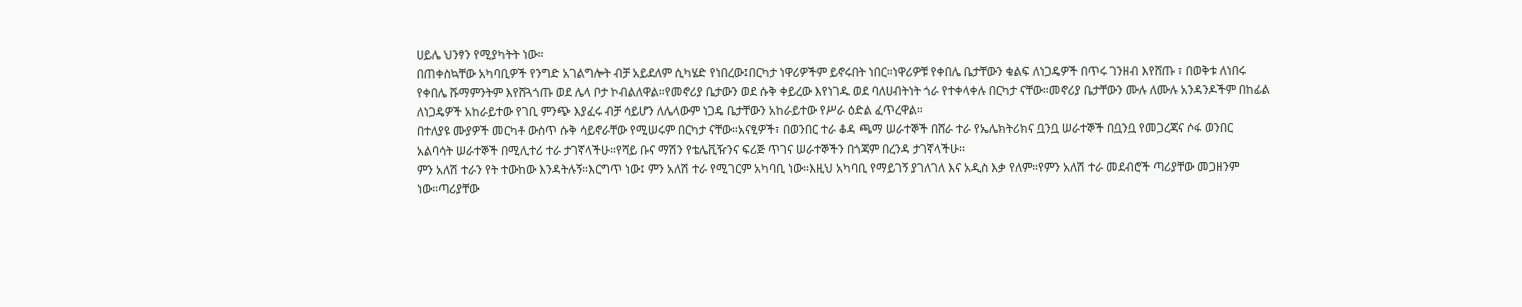ሀይሌ ህንፃን የሚያካትት ነው።
በጠቀስኳቸው አካባቢዎች የንግድ አገልግሎት ብቻ አይደለም ሲካሄድ የነበረው፤በርካታ ነዋሪዎችም ይኖሩበት ነበር።ነዋሪዎቹ የቀበሌ ቤታቸውን ቁልፍ ለነጋዴዎች በጥሩ ገንዘብ እየሸጡ ፣ በወቅቱ ለነበሩ የቀበሌ ሹማምንትም እየሸጓጎጡ ወደ ሌላ ቦታ ኮብልለዋል።የመኖሪያ ቤታውን ወደ ሱቅ ቀይረው እየነገዱ ወደ ባለሀብትነት ጎራ የተቀላቀሉ በርካታ ናቸው።መኖሪያ ቤታቸውን ሙሉ ለሙሉ አንዳንዶችም በከፊል ለነጋዴዎች አከራይተው የገቢ ምንጭ እያፈሩ ብቻ ሳይሆን ለሌላውም ነጋዴ ቤታቸውን አከራይተው የሥራ ዕድል ፈጥረዋል።
በተለያዩ ሙያዎች መርካቶ ውስጥ ሱቅ ሳይኖራቸው የሚሠሩም በርካታ ናቸው።አናፂዎች፣ በወንበር ተራ ቆዳ ጫማ ሠራተኞች በሸራ ተራ የኤሌክትሪክና ቧንቧ ሠራተኞች በቧንቧ የመጋረጃና ሶፋ ወንበር አልባሳት ሠራተኞች በሚሊተሪ ተራ ታገኛላችሁ።የሻይ ቡና ማሽን የቴሌቪዥንና ፍሪጅ ጥገና ሠራተኞችን በጎጃም በረንዳ ታገኛላችሁ፡፡
ምን አለሽ ተራን የት ተውከው እንዳትሉኝ።እርግጥ ነው፤ ምን አለሽ ተራ የሚገርም አካባቢ ነው።እዚህ አካባቢ የማይገኝ ያገለገለ እና አዲስ እቃ የለም።የምን አለሽ ተራ መደብሮች ጣሪያቸው መጋዘንም ነው።ጣሪያቸው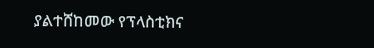ያልተሸከመው የፕላስቲክና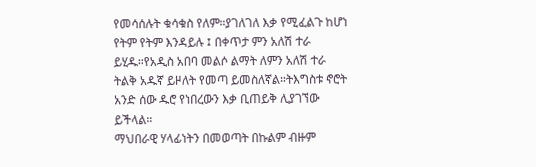የመሳሰሉት ቁሳቁስ የለም።ያገለገለ እቃ የሚፈልጉ ከሆነ የትም የትም እንዳይሉ ፤ በቀጥታ ምን አለሽ ተራ ይሂዱ።የአዲስ አበባ መልሶ ልማት ለምን አለሽ ተራ ትልቅ አዱኛ ይዞለት የመጣ ይመስለኛል።ትእግስቱ ኖሮት አንድ ሰው ዱሮ የነበረውን እቃ ቢጠይቅ ሊያገኘው ይችላል።
ማህበራዊ ሃላፊነትን በመወጣት በኩልም ብዙም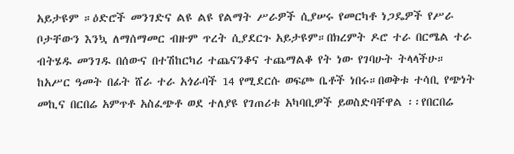አይታዩም ።ዕድሮች መንገድና ልዩ ልዩ የልማት ሥራዎች ሲያሠሩ የመርካቶ ነጋዴዎች የሥራ ቦታቸውን እንኳ ለማሰማመር ብዙም ጥረት ሲያደርጉ አይታዩም።በክረምት ዶሮ ተራ በርሜል ተራ ብትሄዱ መንገዱ በሰውና በተሽከርካሪ ተጨናንቆና ተጨማልቆ የት ነው የገባሁት ትላላችሁ።
ከአሥር ዓመት በፊት ሸራ ተራ አጎራባች 14 የሚደርሱ ወፍጮ ቤቶች ነበሩ።በወቅቱ ተሳቢ የጭነት መኪና በርበሬ አምጥቶ አስፈጭቶ ወደ ተለያዩ የገጠሪቱ አካባቢዎች ይወስድባቸዋል ፡፡የበርበሬ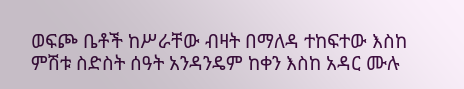ወፍጮ ቤቶች ከሥራቸው ብዛት በማለዳ ተከፍተው እስከ ምሽቱ ስድስት ሰዓት አንዳንዴም ከቀን እስከ አዳር ሙሉ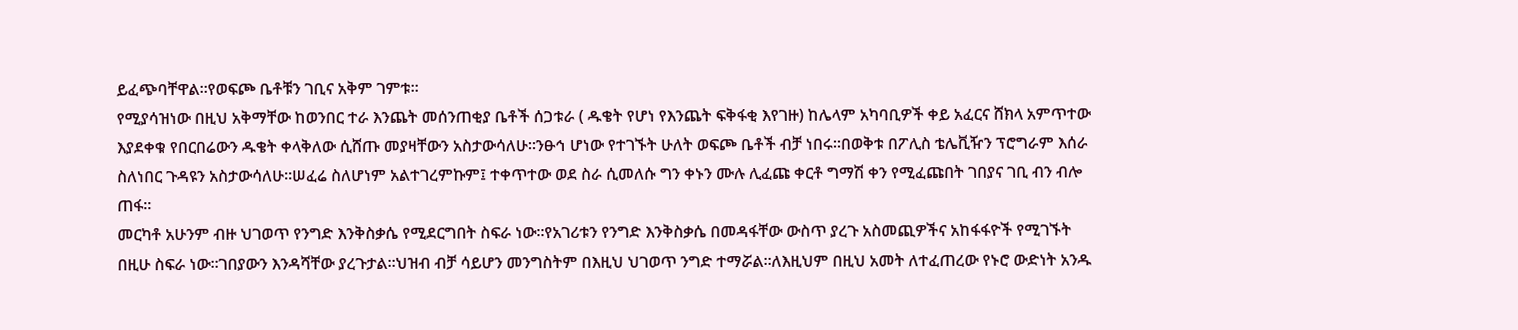ይፈጭባቸዋል።የወፍጮ ቤቶቹን ገቢና አቅም ገምቱ፡፡
የሚያሳዝነው በዚህ አቅማቸው ከወንበር ተራ እንጨት መሰንጠቂያ ቤቶች ሰጋቱራ ( ዱቄት የሆነ የእንጨት ፍቅፋቂ እየገዙ) ከሌላም አካባቢዎች ቀይ አፈርና ሸክላ አምጥተው እያደቀቁ የበርበሬውን ዱቄት ቀላቅለው ሲሸጡ መያዛቸውን አስታውሳለሁ።ንፁኅ ሆነው የተገኙት ሁለት ወፍጮ ቤቶች ብቻ ነበሩ።በወቅቱ በፖሊስ ቴሌቪዥን ፕሮግራም እሰራ ስለነበር ጉዳዩን አስታውሳለሁ።ሠፈሬ ስለሆነም አልተገረምኩም፤ ተቀጥተው ወደ ስራ ሲመለሱ ግን ቀኑን ሙሉ ሊፈጩ ቀርቶ ግማሽ ቀን የሚፈጩበት ገበያና ገቢ ብን ብሎ ጠፋ።
መርካቶ አሁንም ብዙ ህገወጥ የንግድ እንቅስቃሴ የሚደርግበት ስፍራ ነው።የአገሪቱን የንግድ እንቅስቃሴ በመዳፋቸው ውስጥ ያረጉ አስመጪዎችና አከፋፋዮች የሚገኙት በዚሁ ስፍራ ነው።ገበያውን እንዳሻቸው ያረጉታል።ህዝብ ብቻ ሳይሆን መንግስትም በእዚህ ህገወጥ ንግድ ተማሯል።ለእዚህም በዚህ አመት ለተፈጠረው የኑሮ ውድነት አንዱ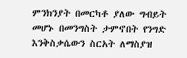ምንክንያት በመርካቶ ያለው ግብይት መሆኑ በመንግስት ታምኖበት የንግድ እንቅስቃሴውን ስርአት ለማስያዝ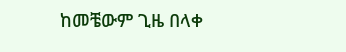ከመቼውም ጊዜ በላቀ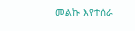መልኩ እየተሰራ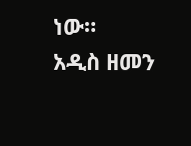ነው።
አዲስ ዘመን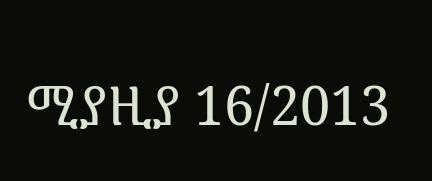ሚያዚያ 16/2013